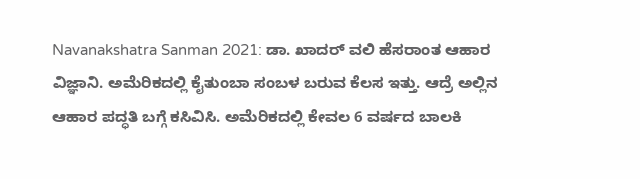Navanakshatra Sanman 2021: ಡಾ. ಖಾದರ್ ವಲಿ ಹೆಸರಾಂತ ಆಹಾರ ವಿಜ್ಞಾನಿ. ಅಮೆರಿಕದಲ್ಲಿ ಕೈತುಂಬಾ ಸಂಬಳ ಬರುವ ಕೆಲಸ ಇತ್ತು. ಆದ್ರೆ ಅಲ್ಲಿನ ಆಹಾರ ಪದ್ಧತಿ ಬಗ್ಗೆ ಕಸಿವಿಸಿ. ಅಮೆರಿಕದಲ್ಲಿ ಕೇವಲ 6 ವರ್ಷದ ಬಾಲಕಿ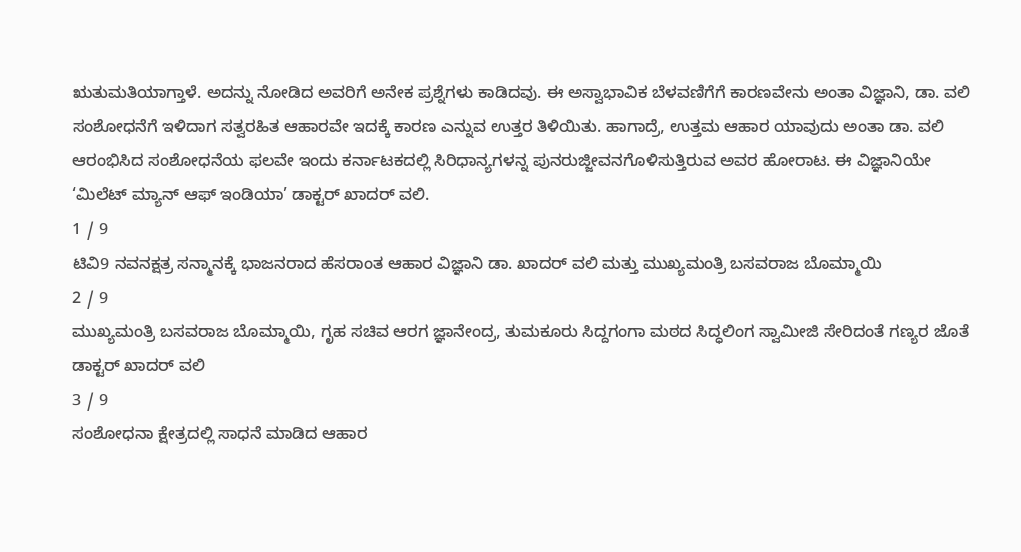ಋತುಮತಿಯಾಗ್ತಾಳೆ. ಅದನ್ನು ನೋಡಿದ ಅವರಿಗೆ ಅನೇಕ ಪ್ರಶ್ನೆಗಳು ಕಾಡಿದವು. ಈ ಅಸ್ವಾಭಾವಿಕ ಬೆಳವಣಿಗೆಗೆ ಕಾರಣವೇನು ಅಂತಾ ವಿಜ್ಞಾನಿ, ಡಾ. ವಲಿ ಸಂಶೋಧನೆಗೆ ಇಳಿದಾಗ ಸತ್ವರಹಿತ ಆಹಾರವೇ ಇದಕ್ಕೆ ಕಾರಣ ಎನ್ನುವ ಉತ್ತರ ತಿಳಿಯಿತು. ಹಾಗಾದ್ರೆ, ಉತ್ತಮ ಆಹಾರ ಯಾವುದು ಅಂತಾ ಡಾ. ವಲಿ ಆರಂಭಿಸಿದ ಸಂಶೋಧನೆಯ ಫಲವೇ ಇಂದು ಕರ್ನಾಟಕದಲ್ಲಿ ಸಿರಿಧಾನ್ಯಗಳನ್ನ ಪುನರುಜ್ಜೀವನಗೊಳಿಸುತ್ತಿರುವ ಅವರ ಹೋರಾಟ. ಈ ವಿಜ್ಞಾನಿಯೇ ‘ಮಿಲೆಟ್ ಮ್ಯಾನ್ ಆಫ್ ಇಂಡಿಯಾ’ ಡಾಕ್ಟರ್ ಖಾದರ್ ವಲಿ.
1 / 9
ಟಿವಿ9 ನವನಕ್ಷತ್ರ ಸನ್ಮಾನಕ್ಕೆ ಭಾಜನರಾದ ಹೆಸರಾಂತ ಆಹಾರ ವಿಜ್ಞಾನಿ ಡಾ. ಖಾದರ್ ವಲಿ ಮತ್ತು ಮುಖ್ಯಮಂತ್ರಿ ಬಸವರಾಜ ಬೊಮ್ಮಾಯಿ
2 / 9
ಮುಖ್ಯಮಂತ್ರಿ ಬಸವರಾಜ ಬೊಮ್ಮಾಯಿ, ಗೃಹ ಸಚಿವ ಆರಗ ಜ್ಞಾನೇಂದ್ರ, ತುಮಕೂರು ಸಿದ್ದಗಂಗಾ ಮಠದ ಸಿದ್ಧಲಿಂಗ ಸ್ವಾಮೀಜಿ ಸೇರಿದಂತೆ ಗಣ್ಯರ ಜೊತೆ ಡಾಕ್ಟರ್ ಖಾದರ್ ವಲಿ
3 / 9
ಸಂಶೋಧನಾ ಕ್ಷೇತ್ರದಲ್ಲಿ ಸಾಧನೆ ಮಾಡಿದ ಆಹಾರ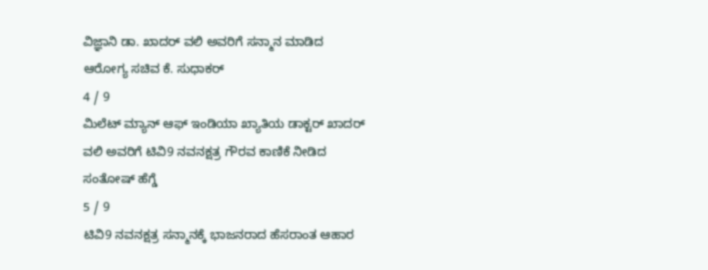ವಿಜ್ಞಾನಿ ಡಾ. ಖಾದರ್ ವಲಿ ಅವರಿಗೆ ಸನ್ಮಾನ ಮಾಡಿದ ಆರೋಗ್ಯ ಸಚಿವ ಕೆ. ಸುಧಾಕರ್
4 / 9
ಮಿಲೆಟ್ ಮ್ಯಾನ್ ಆಫ್ ಇಂಡಿಯಾ ಖ್ಯಾತಿಯ ಡಾಕ್ಟರ್ ಖಾದರ್ ವಲಿ ಅವರಿಗೆ ಟಿವಿ9 ನವನಕ್ಷತ್ರ ಗೌರವ ಕಾಣಿಕೆ ನೀಡಿದ ಸಂತೋಷ್ ಹೆಗ್ಡೆ
5 / 9
ಟಿವಿ9 ನವನಕ್ಷತ್ರ ಸನ್ಮಾನಕ್ಕೆ ಭಾಜನರಾದ ಹೆಸರಾಂತ ಆಹಾರ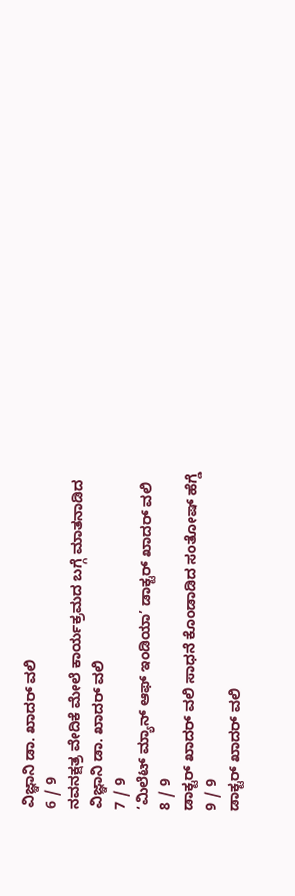ವಿಜ್ಞಾನಿ ಡಾ. ಖಾದರ್ ವಲಿ
6 / 9
ನವನಕ್ಷತ್ರ ವೇದಿಕೆ ಮೇಲೆ ಕಾರ್ಯಕ್ರಮದ ಬಗ್ಗೆ ಮಾತನಾಡಿದ ವಿಜ್ಞಾನಿ ಡಾ. ಖಾದರ್ ವಲಿ
7 / 9
‘ಮಿಲೆಟ್ ಮ್ಯಾನ್ ಆಫ್ ಇಂಡಿಯಾ’ ಡಾಕ್ಟರ್ ಖಾದರ್ ವಲಿ
8 / 9
ಡಾಕ್ಟರ್ ಖಾದರ್ ವಲಿ ಸಾಧನೆ ಕೊಂಡಾಡಿದ ಸಂತೋಷ್ ಹೆಗ್ಡೆ
9 / 9
ಡಾಕ್ಟರ್ ಖಾದರ್ ವಲಿ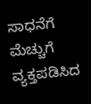ಸಾಧನೆಗೆ ಮೆಚ್ಚುಗೆ ವ್ಯಕ್ತಪಡಿಸಿದ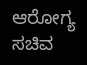ಆರೋಗ್ಯ ಸಚಿವ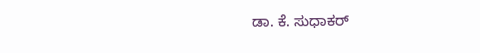ಡಾ. ಕೆ. ಸುಧಾಕರ್